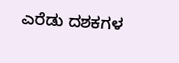ಎರೆಡು ದಶಕಗಳ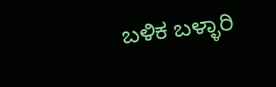ಬಳಿಕ ಬಳ್ಳಾರಿ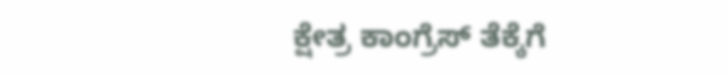ಕ್ಷೇತ್ರ ಕಾಂಗ್ರೆಸ್ ತೆಕ್ಕೆಗೆ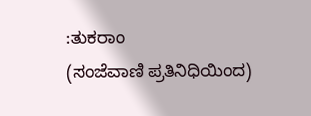:ತುಕರಾಂ
(ಸಂಜೆವಾಣಿ ಪ್ರತಿನಿಧಿಯಿಂದ)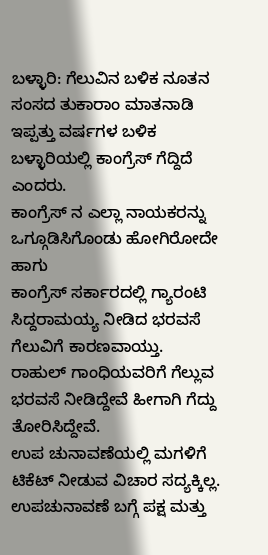ಬಳ್ಳಾರಿ: ಗೆಲುವಿನ ಬಳಿಕ ನೂತನ ಸಂಸದ ತುಕಾರಾಂ ಮಾತನಾಡಿ ಇಪ್ಪತ್ತು ವರ್ಷಗಳ ಬಳಿಕ ಬಳ್ಳಾರಿಯಲ್ಲಿ ಕಾಂಗ್ರೆಸ್ ಗೆದ್ದಿದೆ ಎಂದರು.
ಕಾಂಗ್ರೆಸ್ ನ ಎಲ್ಲಾ ನಾಯಕರನ್ನು ಒಗ್ಗೂಡಿಸಿಗೊಂಡು ಹೋಗಿರೋದೇ ಹಾಗು
ಕಾಂಗ್ರೆಸ್ ಸರ್ಕಾರದಲ್ಲಿ ಗ್ಯಾರಂಟಿ ಸಿದ್ದರಾಮಯ್ಯ ನೀಡಿದ ಭರವಸೆ ಗೆಲುವಿಗೆ ಕಾರಣವಾಯ್ತು.
ರಾಹುಲ್ ಗಾಂಧಿಯವರಿಗೆ ಗೆಲ್ಲುವ ಭರವಸೆ ನೀಡಿದ್ದೇವೆ ಹೀಗಾಗಿ ಗೆದ್ದು ತೋರಿಸಿದ್ದೇವೆ.
ಉಪ ಚುನಾವಣೆಯಲ್ಲಿ ಮಗಳಿಗೆ ಟಿಕೆಟ್ ನೀಡುವ ವಿಚಾರ ಸದ್ಯಕ್ಕಿಲ್ಲ. ಉಪಚುನಾವಣೆ ಬಗ್ಗೆ ಪಕ್ಷ ಮತ್ತು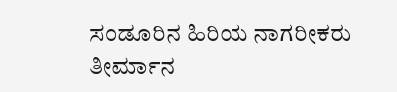ಸಂಡೂರಿನ ಹಿರಿಯ ನಾಗರೀಕರು ತೀರ್ಮಾನ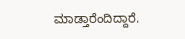ಮಾಡ್ತಾರೆಂದಿದ್ದಾರೆ.